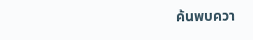ค้นพบควา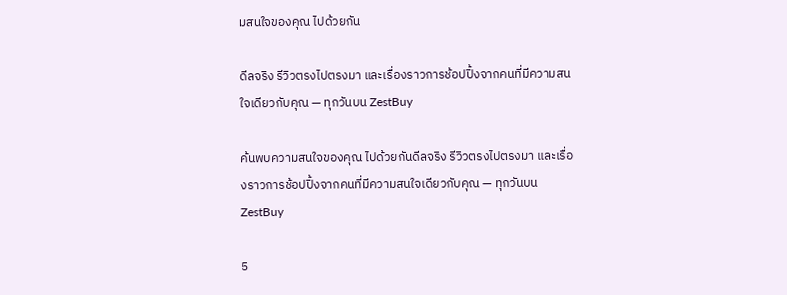มสนใจของคุณ ไปด้วยกัน

ดีลจริง รีวิวตรงไปตรงมา และเรื่องราวการช้อปปิ้งจากคนที่มีความสนใจเดียวกับคุณ — ทุกวันบน ZestBuy

ค้นพบความสนใจของคุณ ไปด้วยกันดีลจริง รีวิวตรงไปตรงมา และเรื่องราวการช้อปปิ้งจากคนที่มีความสนใจเดียวกับคุณ — ทุกวันบน ZestBuy

5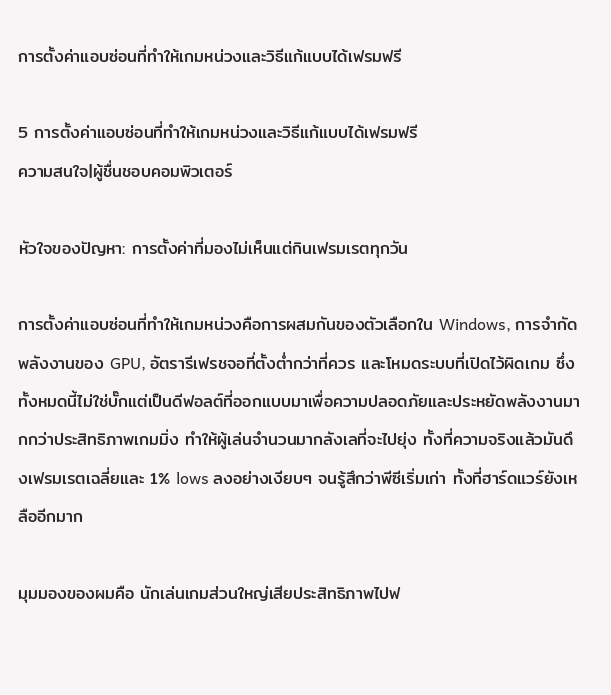การตั้งค่าแอบซ่อนที่ทำให้เกมหน่วงและวิธีแก้แบบได้เฟรมฟรี

5 การตั้งค่าแอบซ่อนที่ทำให้เกมหน่วงและวิธีแก้แบบได้เฟรมฟรี
ความสนใจ|ผู้ชื่นชอบคอมพิวเตอร์

หัวใจของปัญหา: การตั้งค่าที่มองไม่เห็นแต่กินเฟรมเรตทุกวัน

การตั้งค่าแอบซ่อนที่ทำให้เกมหน่วงคือการผสมกันของตัวเลือกใน Windows, การจำกัดพลังงานของ GPU, อัตรารีเฟรชจอที่ตั้งต่ำกว่าที่ควร และโหมดระบบที่เปิดไว้ผิดเกม ซึ่งทั้งหมดนี้ไม่ใช่บั๊กแต่เป็นดีฟอลต์ที่ออกแบบมาเพื่อความปลอดภัยและประหยัดพลังงานมากกว่าประสิทธิภาพเกมมิ่ง ทำให้ผู้เล่นจำนวนมากลังเลที่จะไปยุ่ง ทั้งที่ความจริงแล้วมันดึงเฟรมเรตเฉลี่ยและ 1% lows ลงอย่างเงียบๆ จนรู้สึกว่าพีซีเริ่มเก่า ทั้งที่ฮาร์ดแวร์ยังเหลืออีกมาก

มุมมองของผมคือ นักเล่นเกมส่วนใหญ่เสียประสิทธิภาพไปฟ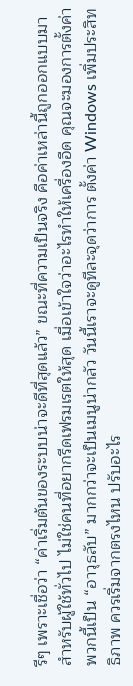รีๆ เพราะเชื่อว่า “ค่าเริ่มต้นของระบบน่าจะดีที่สุดแล้ว” ขณะที่ความเป็นจริง คือค่าเหล่านี้ถูกออกแบบมาสำหรับผู้ใช้ทั่วไป ไม่ใช่คนที่อยากรีดเฟรมเรตให้สุด เมื่อเข้าใจว่าอะไรทำให้เครื่องอืด คุณจะมองการตั้งค่าพวกนี้เป็น “อาวุธลับ” มากกว่าจะเป็นเมนูน่ากลัว วันนี้เราจะดูทีละจุดว่าการ ตั้งค่า Windows เพิ่มประสิทธิภาพ ควรเริ่มจากตรงไหน ปรับอะไร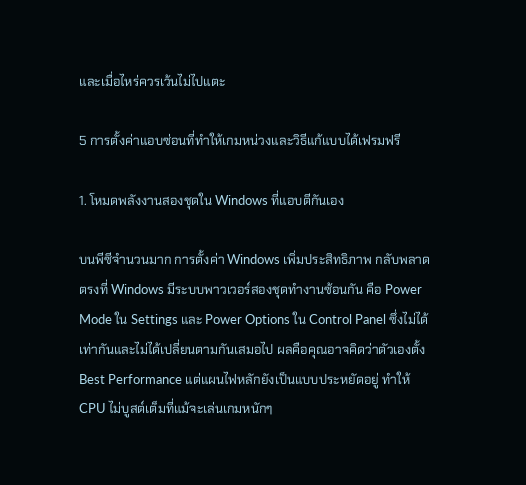และเมื่อไหร่ควรเว้นไม่ไปแตะ

5 การตั้งค่าแอบซ่อนที่ทำให้เกมหน่วงและวิธีแก้แบบได้เฟรมฟรี

1. โหมดพลังงานสองชุดใน Windows ที่แอบตีกันเอง

บนพีซีจำนวนมาก การตั้งค่า Windows เพิ่มประสิทธิภาพ กลับพลาดตรงที่ Windows มีระบบพาวเวอร์สองชุดทำงานซ้อนกัน คือ Power Mode ใน Settings และ Power Options ใน Control Panel ซึ่งไม่ได้เท่ากันและไม่ได้เปลี่ยนตามกันเสมอไป ผลคือคุณอาจคิดว่าตัวเองตั้ง Best Performance แต่แผนไฟหลักยังเป็นแบบประหยัดอยู่ ทำให้ CPU ไม่บูสต์เต็มที่แม้จะเล่นเกมหนักๆ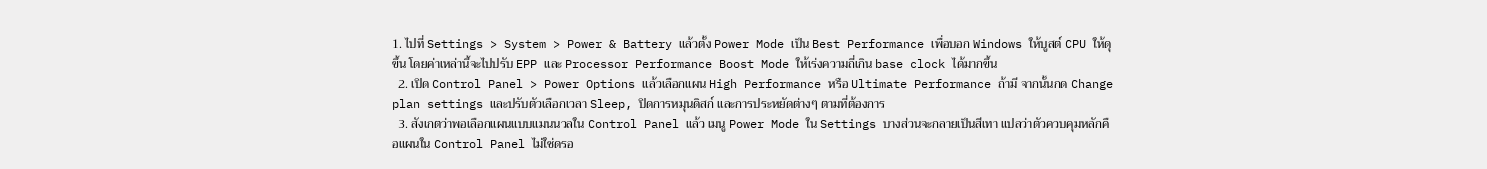1. ไปที่ Settings > System > Power & Battery แล้วตั้ง Power Mode เป็น Best Performance เพื่อบอก Windows ให้บูสต์ CPU ให้ดุขึ้น โดยค่าเหล่านี้จะไปปรับ EPP และ Processor Performance Boost Mode ให้เร่งความถี่เกิน base clock ได้มากขึ้น
  2. เปิด Control Panel > Power Options แล้วเลือกแผน High Performance หรือ Ultimate Performance ถ้ามี จากนั้นกด Change plan settings และปรับตัวเลือกเวลา Sleep, ปิดการหมุนดิสก์ และการประหยัดต่างๆ ตามที่ต้องการ
  3. สังเกตว่าพอเลือกแผนแบบแมนนวลใน Control Panel แล้ว เมนู Power Mode ใน Settings บางส่วนจะกลายเป็นสีเทา แปลว่าตัวควบคุมหลักคือแผนใน Control Panel ไม่ใช่ดรอ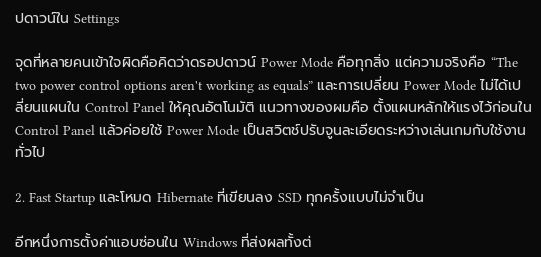ปดาวน์ใน Settings

จุดที่หลายคนเข้าใจผิดคือคิดว่าดรอปดาวน์ Power Mode คือทุกสิ่ง แต่ความจริงคือ “The two power control options aren't working as equals” และการเปลี่ยน Power Mode ไม่ได้เปลี่ยนแผนใน Control Panel ให้คุณอัตโนมัติ แนวทางของผมคือ ตั้งแผนหลักให้แรงไว้ก่อนใน Control Panel แล้วค่อยใช้ Power Mode เป็นสวิตช์ปรับจูนละเอียดระหว่างเล่นเกมกับใช้งานทั่วไป

2. Fast Startup และโหมด Hibernate ที่เขียนลง SSD ทุกครั้งแบบไม่จำเป็น

อีกหนึ่งการตั้งค่าแอบซ่อนใน Windows ที่ส่งผลทั้งต่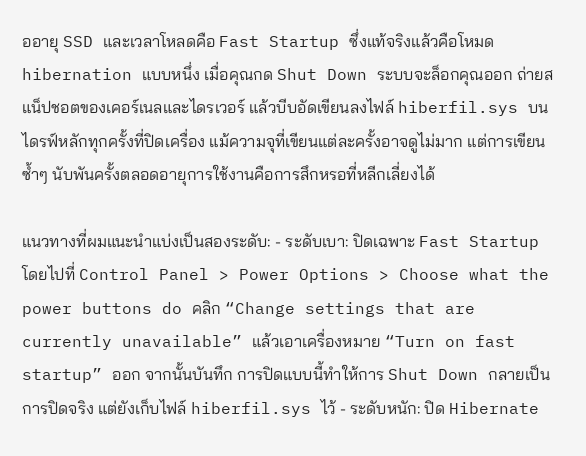ออายุ SSD และเวลาโหลดคือ Fast Startup ซึ่งแท้จริงแล้วคือโหมด hibernation แบบหนึ่ง เมื่อคุณกด Shut Down ระบบจะล็อกคุณออก ถ่ายสแน็ปชอตของเคอร์เนลและไดรเวอร์ แล้วบีบอัดเขียนลงไฟล์ hiberfil.sys บนไดรฟ์หลักทุกครั้งที่ปิดเครื่อง แม้ความจุที่เขียนแต่ละครั้งอาจดูไม่มาก แต่การเขียนซ้ำๆ นับพันครั้งตลอดอายุการใช้งานคือการสึกหรอที่หลีกเลี่ยงได้

แนวทางที่ผมแนะนำแบ่งเป็นสองระดับ: - ระดับเบา: ปิดเฉพาะ Fast Startup โดยไปที่ Control Panel > Power Options > Choose what the power buttons do คลิก “Change settings that are currently unavailable” แล้วเอาเครื่องหมาย “Turn on fast startup” ออก จากนั้นบันทึก การปิดแบบนี้ทำให้การ Shut Down กลายเป็นการปิดจริง แต่ยังเก็บไฟล์ hiberfil.sys ไว้ - ระดับหนัก: ปิด Hibernate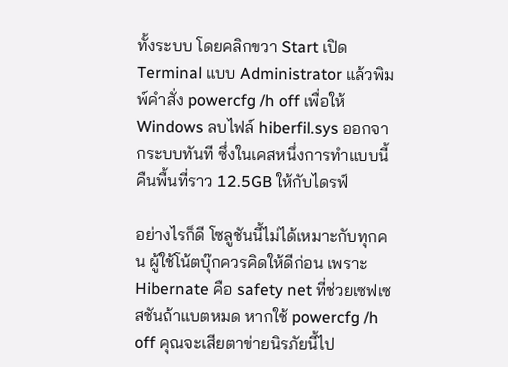ทั้งระบบ โดยคลิกขวา Start เปิด Terminal แบบ Administrator แล้วพิมพ์คำสั่ง powercfg /h off เพื่อให้ Windows ลบไฟล์ hiberfil.sys ออกจากระบบทันที ซึ่งในเคสหนึ่งการทำแบบนี้คืนพื้นที่ราว 12.5GB ให้กับไดรฟ์

อย่างไรก็ดี โซลูชันนี้ไม่ได้เหมาะกับทุกคน ผู้ใช้โน้ตบุ๊กควรคิดให้ดีก่อน เพราะ Hibernate คือ safety net ที่ช่วยเซฟเซสชันถ้าแบตหมด หากใช้ powercfg /h off คุณจะเสียตาข่ายนิรภัยนี้ไป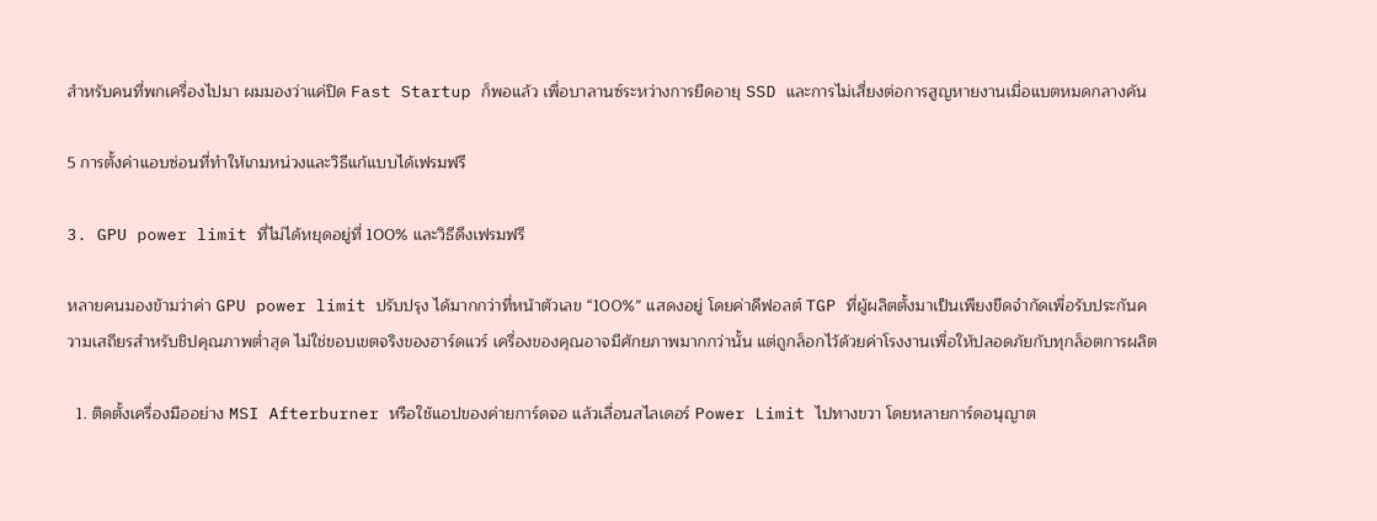สำหรับคนที่พกเครื่องไปมา ผมมองว่าแค่ปิด Fast Startup ก็พอแล้ว เพื่อบาลานซ์ระหว่างการยืดอายุ SSD และการไม่เสี่ยงต่อการสูญหายงานเมื่อแบตหมดกลางคัน

5 การตั้งค่าแอบซ่อนที่ทำให้เกมหน่วงและวิธีแก้แบบได้เฟรมฟรี

3. GPU power limit ที่ไม่ได้หยุดอยู่ที่ 100% และวิธีดึงเฟรมฟรี

หลายคนมองข้ามว่าค่า GPU power limit ปรับปรุง ได้มากกว่าที่หน้าตัวเลข “100%” แสดงอยู่ โดยค่าดีฟอลต์ TGP ที่ผู้ผลิตตั้งมาเป็นเพียงขีดจำกัดเพื่อรับประกันความเสถียรสำหรับชิปคุณภาพต่ำสุด ไม่ใช่ขอบเขตจริงของฮาร์ดแวร์ เครื่องของคุณอาจมีศักยภาพมากกว่านั้น แต่ถูกล็อกไว้ด้วยค่าโรงงานเพื่อให้ปลอดภัยกับทุกล็อตการผลิต

  1. ติดตั้งเครื่องมืออย่าง MSI Afterburner หรือใช้แอปของค่ายการ์ดจอ แล้วเลื่อนสไลเดอร์ Power Limit ไปทางขวา โดยหลายการ์ดอนุญาต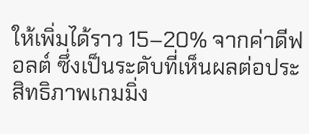ให้เพิ่มได้ราว 15–20% จากค่าดีฟอลต์ ซึ่งเป็นระดับที่เห็นผลต่อประสิทธิภาพเกมมิ่ง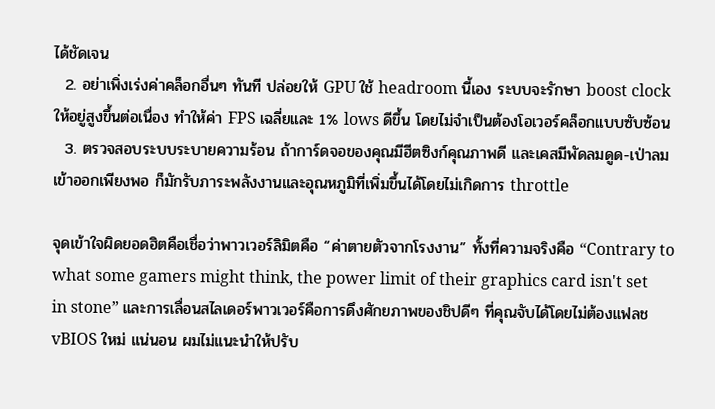ได้ชัดเจน
  2. อย่าเพิ่งเร่งค่าคล็อกอื่นๆ ทันที ปล่อยให้ GPU ใช้ headroom นี้เอง ระบบจะรักษา boost clock ให้อยู่สูงขึ้นต่อเนื่อง ทำให้ค่า FPS เฉลี่ยและ 1% lows ดีขึ้น โดยไม่จำเป็นต้องโอเวอร์คล็อกแบบซับซ้อน
  3. ตรวจสอบระบบระบายความร้อน ถ้าการ์ดจอของคุณมีฮีตซิงก์คุณภาพดี และเคสมีพัดลมดูด-เป่าลมเข้าออกเพียงพอ ก็มักรับภาระพลังงานและอุณหภูมิที่เพิ่มขึ้นได้โดยไม่เกิดการ throttle

จุดเข้าใจผิดยอดฮิตคือเชื่อว่าพาวเวอร์ลิมิตคือ “ค่าตายตัวจากโรงงาน” ทั้งที่ความจริงคือ “Contrary to what some gamers might think, the power limit of their graphics card isn't set in stone” และการเลื่อนสไลเดอร์พาวเวอร์คือการดึงศักยภาพของชิปดีๆ ที่คุณจับได้โดยไม่ต้องแฟลช vBIOS ใหม่ แน่นอน ผมไม่แนะนำให้ปรับ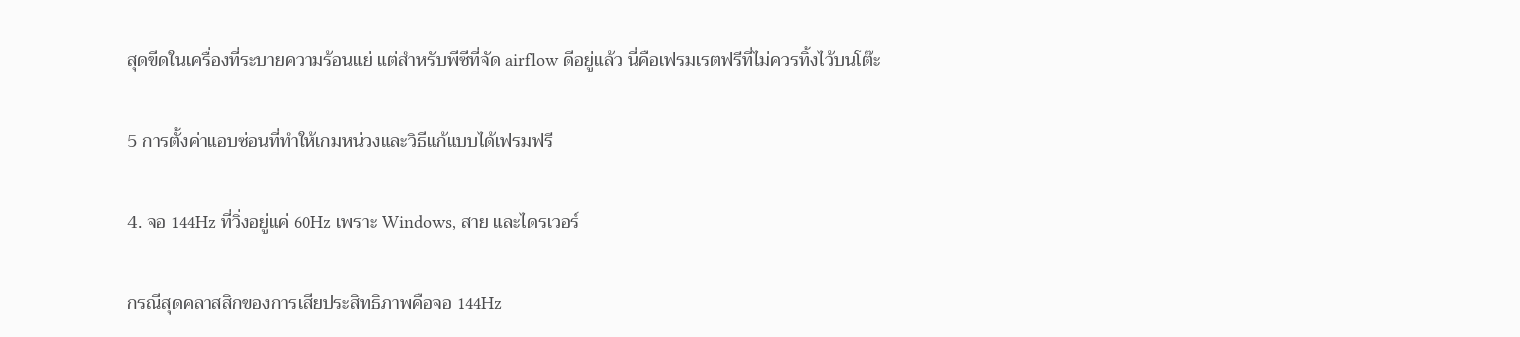สุดขีดในเครื่องที่ระบายความร้อนแย่ แต่สำหรับพีซีที่จัด airflow ดีอยู่แล้ว นี่คือเฟรมเรตฟรีที่ไม่ควรทิ้งไว้บนโต๊ะ

5 การตั้งค่าแอบซ่อนที่ทำให้เกมหน่วงและวิธีแก้แบบได้เฟรมฟรี

4. จอ 144Hz ที่วิ่งอยู่แค่ 60Hz เพราะ Windows, สาย และไดรเวอร์

กรณีสุดคลาสสิกของการเสียประสิทธิภาพคือจอ 144Hz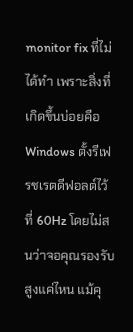monitor fix ที่ไม่ได้ทำ เพราะสิ่งที่เกิดขึ้นบ่อยคือ Windows ตั้งรีเฟรชเรตดีฟอลต์ไว้ที่ 60Hz โดยไม่สนว่าจอคุณรองรับสูงแค่ไหน แม้คุ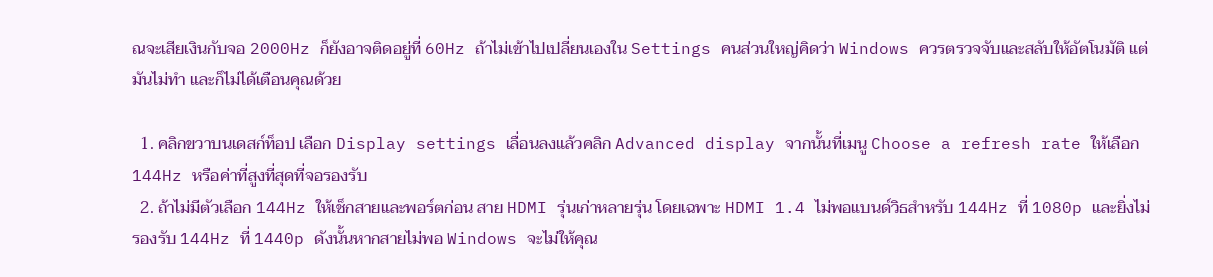ณจะเสียเงินกับจอ 2000Hz ก็ยังอาจติดอยู่ที่ 60Hz ถ้าไม่เข้าไปเปลี่ยนเองใน Settings คนส่วนใหญ่คิดว่า Windows ควรตรวจจับและสลับให้อัตโนมัติ แต่มันไม่ทำ และก็ไม่ได้เตือนคุณด้วย

  1. คลิกขวาบนเดสก์ท็อป เลือก Display settings เลื่อนลงแล้วคลิก Advanced display จากนั้นที่เมนู Choose a refresh rate ให้เลือก 144Hz หรือค่าที่สูงที่สุดที่จอรองรับ
  2. ถ้าไม่มีตัวเลือก 144Hz ให้เช็กสายและพอร์ตก่อน สาย HDMI รุ่นเก่าหลายรุ่น โดยเฉพาะ HDMI 1.4 ไม่พอแบนด์วิธสำหรับ 144Hz ที่ 1080p และยิ่งไม่รองรับ 144Hz ที่ 1440p ดังนั้นหากสายไม่พอ Windows จะไม่ให้คุณ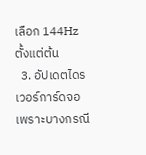เลือก 144Hz ตั้งแต่ต้น
  3. อัปเดตไดรเวอร์การ์ดจอ เพราะบางกรณี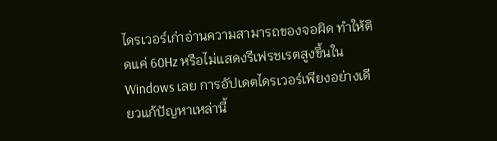ไดรเวอร์เก่าอ่านความสามารถของจอผิด ทำให้ติดแค่ 60Hz หรือไม่แสดงรีเฟรชเรตสูงขึ้นใน Windows เลย การอัปเดตไดรเวอร์เพียงอย่างเดียวแก้ปัญหาเหล่านี้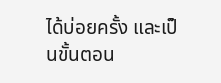ได้บ่อยครั้ง และเป็นขั้นตอน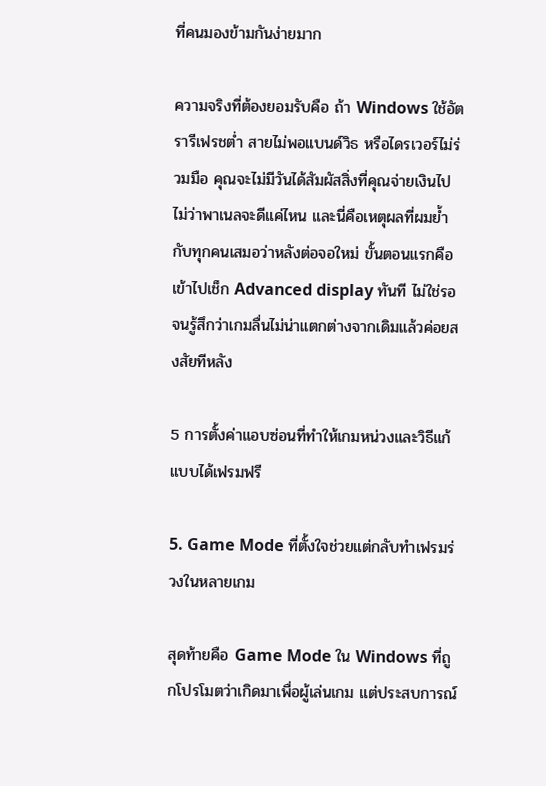ที่คนมองข้ามกันง่ายมาก

ความจริงที่ต้องยอมรับคือ ถ้า Windows ใช้อัตรารีเฟรชต่ำ สายไม่พอแบนด์วิธ หรือไดรเวอร์ไม่ร่วมมือ คุณจะไม่มีวันได้สัมผัสสิ่งที่คุณจ่ายเงินไป ไม่ว่าพาเนลจะดีแค่ไหน และนี่คือเหตุผลที่ผมย้ำกับทุกคนเสมอว่าหลังต่อจอใหม่ ขั้นตอนแรกคือเข้าไปเช็ก Advanced display ทันที ไม่ใช่รอจนรู้สึกว่าเกมลื่นไม่น่าแตกต่างจากเดิมแล้วค่อยสงสัยทีหลัง

5 การตั้งค่าแอบซ่อนที่ทำให้เกมหน่วงและวิธีแก้แบบได้เฟรมฟรี

5. Game Mode ที่ตั้งใจช่วยแต่กลับทำเฟรมร่วงในหลายเกม

สุดท้ายคือ Game Mode ใน Windows ที่ถูกโปรโมตว่าเกิดมาเพื่อผู้เล่นเกม แต่ประสบการณ์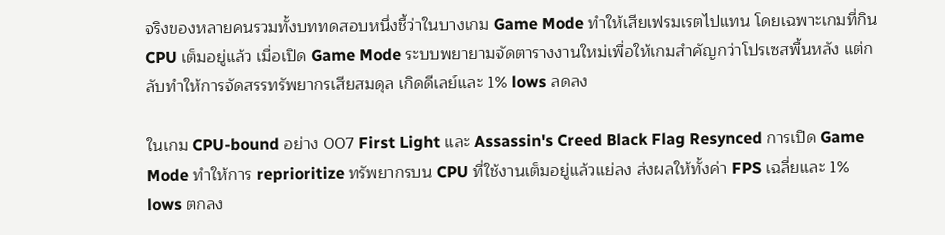จริงของหลายคนรวมทั้งบททดสอบหนึ่งชี้ว่าในบางเกม Game Mode ทำให้เสียเฟรมเรตไปแทน โดยเฉพาะเกมที่กิน CPU เต็มอยู่แล้ว เมื่อเปิด Game Mode ระบบพยายามจัดตารางงานใหม่เพื่อให้เกมสำคัญกว่าโปรเซสพื้นหลัง แต่กลับทำให้การจัดสรรทรัพยากรเสียสมดุล เกิดดีเลย์และ 1% lows ลดลง

ในเกม CPU-bound อย่าง 007 First Light และ Assassin's Creed Black Flag Resynced การเปิด Game Mode ทำให้การ reprioritize ทรัพยากรบน CPU ที่ใช้งานเต็มอยู่แล้วแย่ลง ส่งผลให้ทั้งค่า FPS เฉลี่ยและ 1% lows ตกลง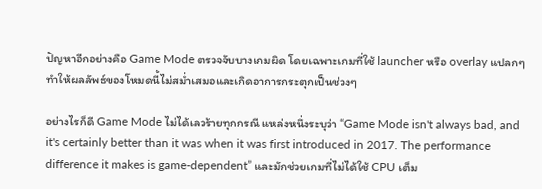ปัญหาอีกอย่างคือ Game Mode ตรวจจับบางเกมผิด โดยเฉพาะเกมที่ใช้ launcher หรือ overlay แปลกๆ ทำให้ผลลัพธ์ของโหมดนี้ไม่สม่ำเสมอและเกิดอาการกระตุกเป็นช่วงๆ

อย่างไรก็ดี Game Mode ไม่ได้เลวร้ายทุกกรณี แหล่งหนึ่งระบุว่า “Game Mode isn't always bad, and it's certainly better than it was when it was first introduced in 2017. The performance difference it makes is game-dependent” และมักช่วยเกมที่ไม่ได้ใช้ CPU เต็ม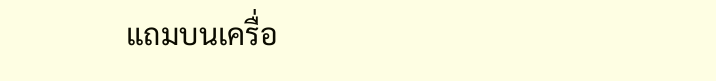แถมบนเครื่อ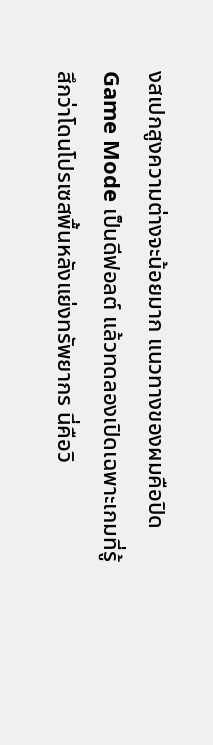งสเปกสูงความต่างจะน้อยมาก แนวทางของผมคือปิด Game Mode เป็นดีฟอลต์ แล้วทดลองเปิดเฉพาะเกมที่รู้สึกว่าโดนโปรเซสพื้นหลังแย่งทรัพยากร นี่คือวิ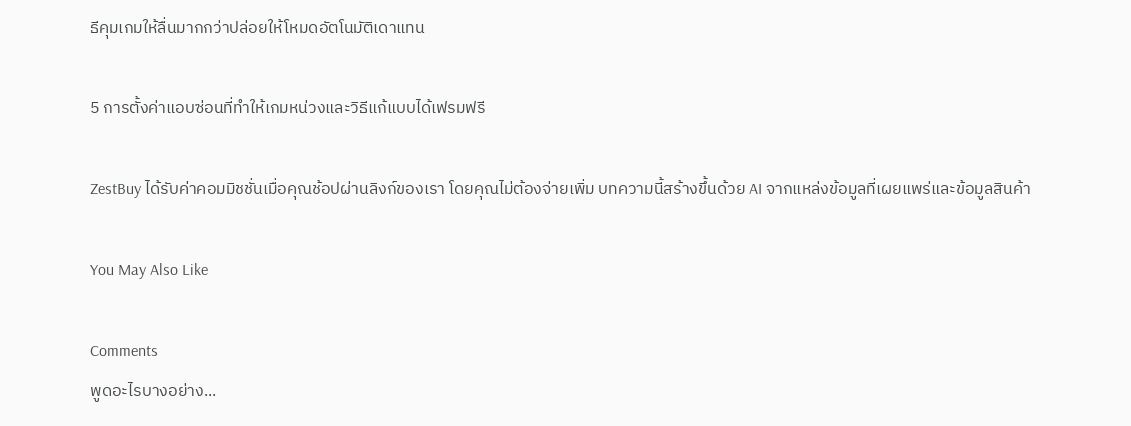ธีคุมเกมให้ลื่นมากกว่าปล่อยให้โหมดอัตโนมัติเดาแทน

5 การตั้งค่าแอบซ่อนที่ทำให้เกมหน่วงและวิธีแก้แบบได้เฟรมฟรี

ZestBuy ได้รับค่าคอมมิชชั่นเมื่อคุณช้อปผ่านลิงก์ของเรา โดยคุณไม่ต้องจ่ายเพิ่ม บทความนี้สร้างขึ้นด้วย AI จากแหล่งข้อมูลที่เผยแพร่และข้อมูลสินค้า

You May Also Like

Comments
พูดอะไรบางอย่าง...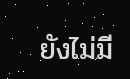ยังไม่มี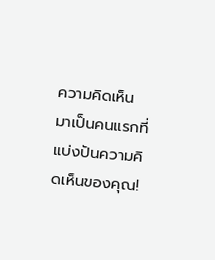ความคิดเห็น มาเป็นคนแรกที่แบ่งปันความคิดเห็นของคุณ!